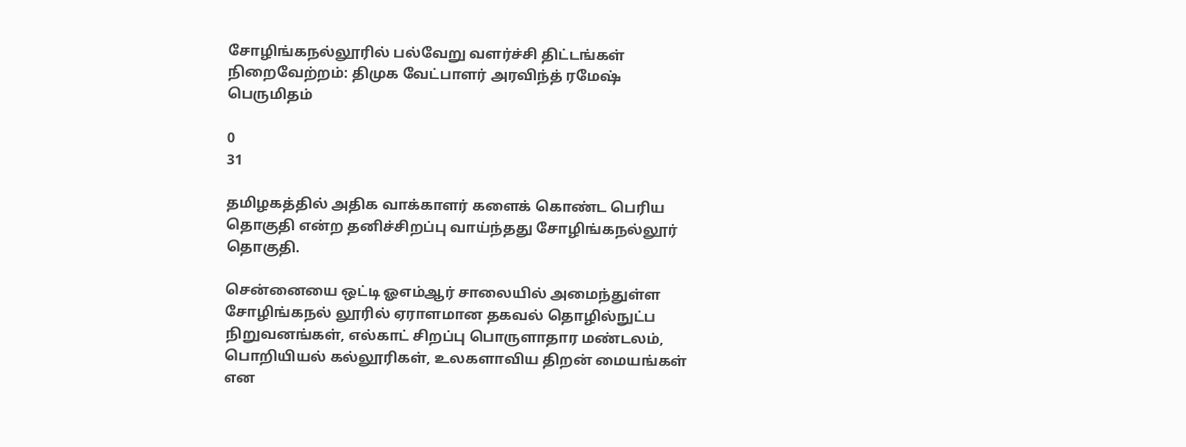சோழிங்கநல்லூரில் பல்வேறு வளர்ச்சி திட்டங்கள் நிறைவேற்றம்: திமுக வேட்பாளர் அரவிந்த் ரமேஷ் பெருமிதம்

0
31

தமிழகத்தில் அதிக வாக்காளர் களைக் கொண்ட பெரிய தொகுதி என்ற தனிச்சிறப்பு வாய்ந்தது சோழிங்கநல்லூர் தொகுதி.

சென்னையை ஒட்டி ஓஎம்ஆர் சாலையில் அமைந்துள்ள சோழிங்கநல் லூரில் ஏராளமான தகவல் தொழில்நுட்ப நிறுவனங்கள், எல்காட் சிறப்பு பொருளாதார மண்டலம், பொறியியல் கல்லூரிகள், உலகளாவிய திறன் மையங்கள் என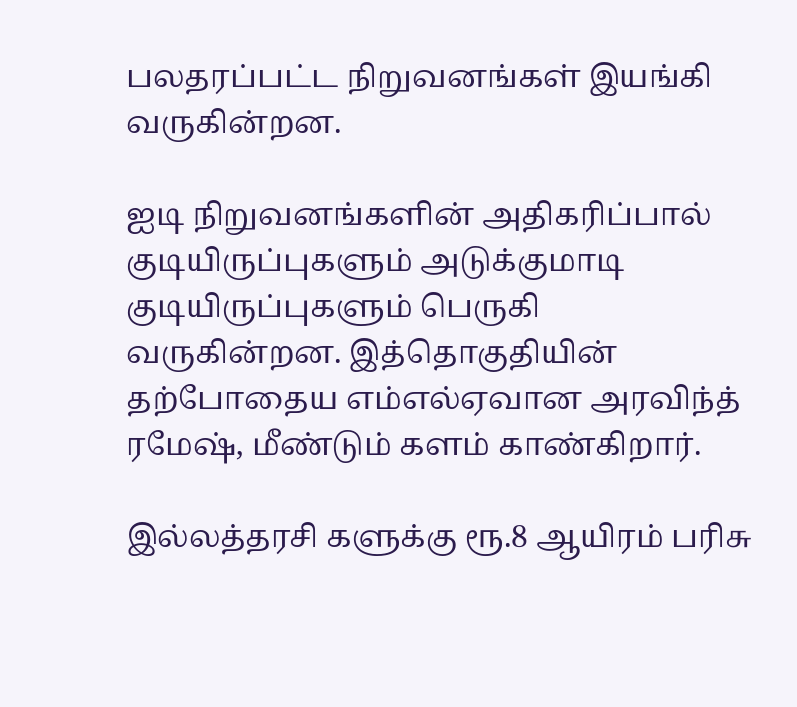பலதரப்பட்ட நிறுவனங்கள் இயங்கி வருகின்றன.

ஐடி நிறுவனங்களின் அதிகரிப்பால் குடியிருப்புகளும் அடுக்குமாடி குடியிருப்புகளும் பெருகி வருகின்றன. இத்தொகுதியின் தற்போதைய எம்எல்ஏவான அரவிந்த் ரமேஷ், மீண்டும் களம் காண்கிறார்.

இல்லத்தரசி களுக்கு ரூ.8 ஆயிரம் பரிசு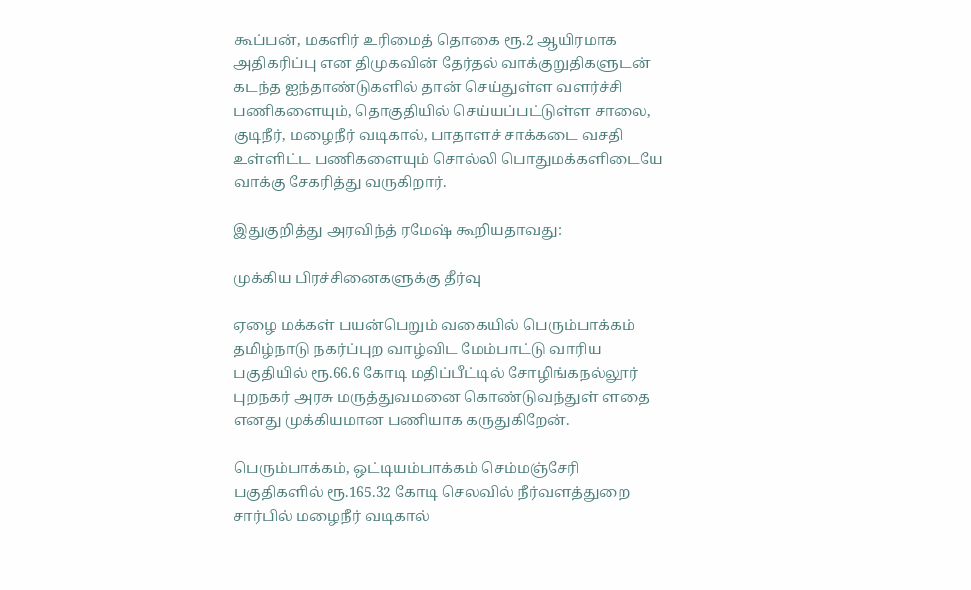கூப்பன், மகளிர் உரிமைத் தொகை ரூ.2 ஆயிரமாக அதிகரிப்பு என திமுகவின் தேர்தல் வாக்குறுதிகளுடன் கடந்த ஐந்தாண்டுகளில் தான் செய்துள்ள வளர்ச்சி பணிகளையும், தொகுதியில் செய்யப்பட்டுள்ள சாலை, குடிநீர், மழைநீர் வடிகால், பாதாளச் சாக்கடை வசதி உள்ளிட்ட பணிகளையும் சொல்லி பொதுமக்களிடையே வாக்கு சேகரித்து வருகிறார்.

இதுகுறித்து அரவிந்த் ரமேஷ் கூறியதாவது:

முக்கிய பிரச்சினைகளுக்கு தீர்வு

ஏழை மக்கள் பயன்பெறும் வகையில் பெரும்பாக்கம் தமிழ்நாடு நகர்ப்புற வாழ்விட மேம்பாட்டு வாரிய பகுதியில் ரூ.66.6 கோடி மதிப்பீட்டில் சோழிங்கநல்லூர் புறநகர் அரசு மருத்துவமனை கொண்டுவந்துள் ளதை எனது முக்கியமான பணியாக கருதுகிறேன்.

பெரும்பாக்கம், ஒட்டியம்பாக்கம் செம்மஞ்சேரி பகுதிகளில் ரூ.165.32 கோடி செலவில் நீர்வளத்துறை சார்பில் மழைநீர் வடிகால்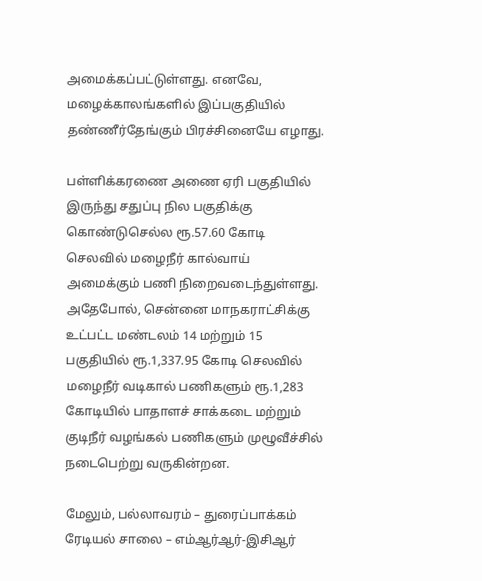அமைக்கப்பட்டுள்ளது. எனவே, மழைக்காலங்களில் இப்பகுதியில் தண்ணீர்தேங்கும் பிரச்சினையே எழாது.

பள்ளிக்கரணை அணை ஏரி பகுதியில் இருந்து சதுப்பு நில பகுதிக்கு கொண்டுசெல்ல ரூ.57.60 கோடி செலவில் மழைநீர் கால்வாய் அமைக்கும் பணி நிறைவடைந்துள்ளது. அதேபோல், சென்னை மாநகராட்சிக்கு உட்பட்ட மண்டலம் 14 மற்றும் 15 பகுதியில் ரூ.1,337.95 கோடி செலவில் மழைநீர் வடிகால் பணிகளும் ரூ.1,283 கோடியில் பாதாளச் சாக்கடை மற்றும் குடிநீர் வழங்கல் பணிகளும் முழூவீச்சில் நடைபெற்று வருகின்றன.

மேலும், பல்லாவரம் – துரைப்பாக்கம் ரேடியல் சாலை – எம்ஆர்ஆர்-இசிஆர்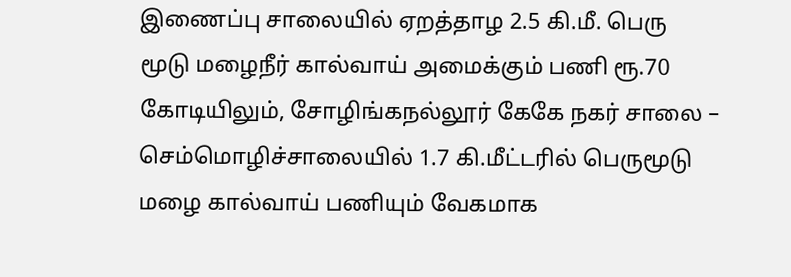இணைப்பு சாலையில் ஏறத்தாழ 2.5 கி.மீ. பெரு மூடு மழைநீர் கால்வாய் அமைக்கும் பணி ரூ.70 கோடியிலும், சோழிங்கநல்லூர் கேகே நகர் சாலை – செம்மொழிச்சாலையில் 1.7 கி.மீட்டரில் பெருமூடு மழை கால்வாய் பணியும் வேகமாக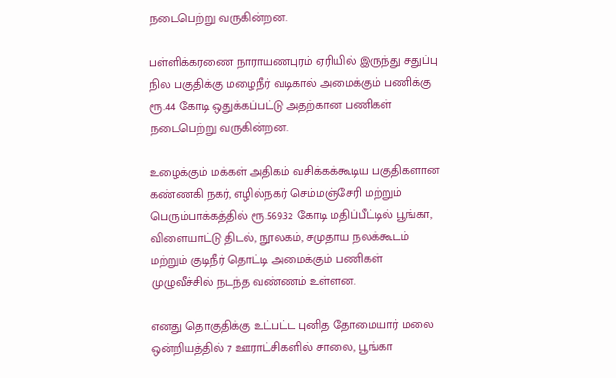நடைபெற்று வருகின்றன.

பள்ளிக்கரணை நாராயணபுரம் ஏரியில் இருந்து சதுப்பு நில பகுதிக்கு மழைநீர் வடிகால் அமைக்கும் பணிக்கு ரூ.44 கோடி ஒதுக்கப்பட்டு அதற்கான பணிகள் நடைபெற்று வருகின்றன.

உழைக்கும் மக்கள் அதிகம் வசிக்கக்கூடிய பகுதிகளான கண்ணகி நகர், எழில்நகர் செம்மஞ்சேரி மற்றும் பெரும்பாக்கத்தில் ரூ.569.32 கோடி மதிப்பீட்டில் பூங்கா, விளையாட்டு திடல், நூலகம், சமுதாய நலக்கூடம் மற்றும் குடிநீர் தொட்டி அமைக்கும் பணிகள் முழுவீச்சில் நடந்த வண்ணம் உள்ளன.

எனது தொகுதிக்கு உட்பட்ட புனித தோமையார் மலை ஒன்றியத்தில் 7 ஊராட்சிகளில் சாலை, பூங்கா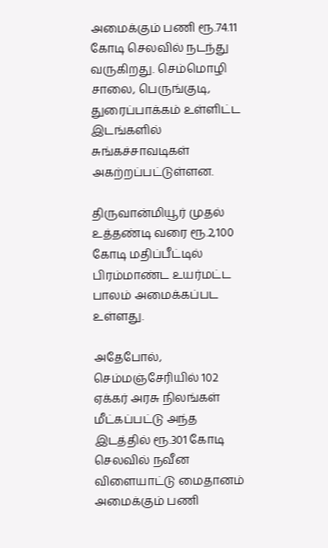அமைக்கும் பணி ரூ.74.11 கோடி செலவில் நடந்து வருகிறது. செம்மொழி சாலை, பெருங்குடி, துரைப்பாக்கம் உள்ளிட்ட இடங்களில் சுங்கச்சாவடிகள் அகற்றப்பட்டுள்ளன.

திருவான்மியூர் முதல் உத்தண்டி வரை ரூ.2,100 கோடி மதிப்பீட்டில் பிரம்மாண்ட உயர்மட்ட பாலம் அமைக்கப்பட உள்ளது.

அதேபோல், செம்மஞ்சேரியில் 102 ஏக்கர் அரசு நிலங்கள் மீட்கப்பட்டு அந்த இடத்தில் ரூ.301 கோடி செலவில் நவீன விளையாட்டு மைதானம் அமைக்கும் பணி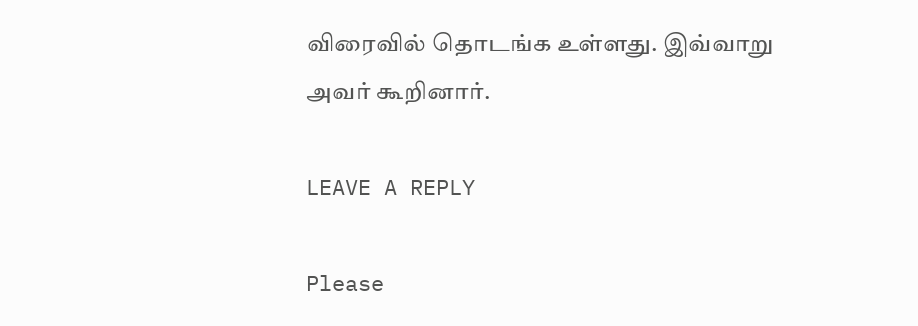விரைவில் தொடங்க உள்ளது. இவ்வாறு அவர் கூறினார்.

LEAVE A REPLY

Please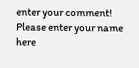enter your comment!
Please enter your name here